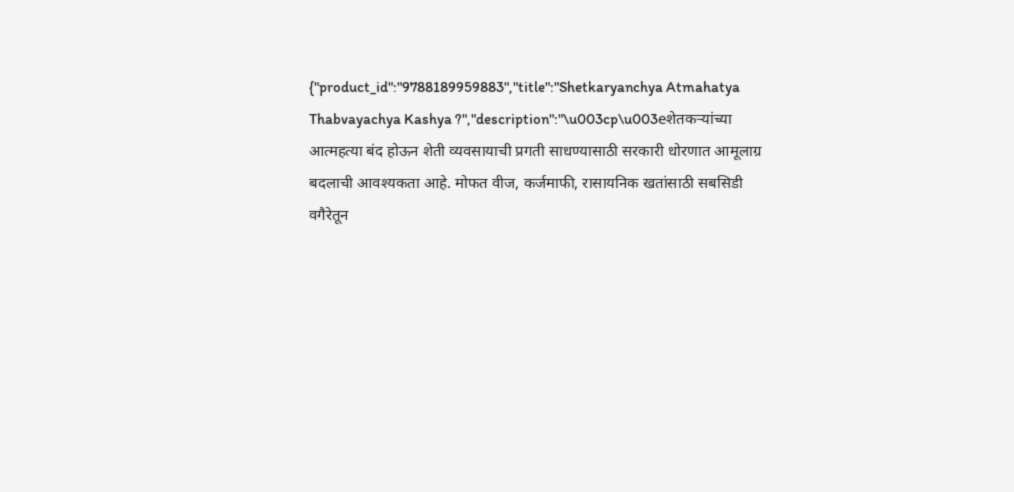{"product_id":"9788189959883","title":"Shetkaryanchya Atmahatya Thabvayachya Kashya ?","description":"\u003cp\u003eशेतकर्‍यांच्या आत्महत्या बंद होऊन शेती व्यवसायाची प्रगती साधण्यासाठी सरकारी धोरणात आमूलाग्र बदलाची आवश्यकता आहे. मोफत वीज, कर्जमाफी, रासायनिक खतांसाठी सबसिडी वगैरेतून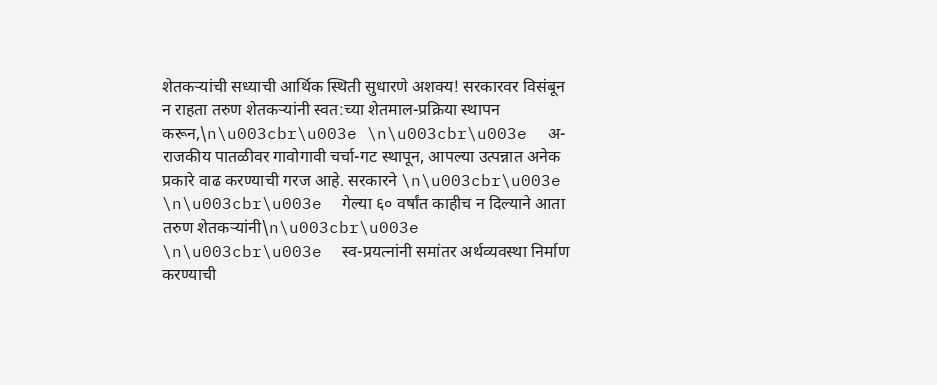शेतकर्‍यांची सध्याची आर्थिक स्थिती सुधारणे अशक्य! सरकारवर विसंबून न राहता तरुण शेतकर्‍यांनी स्वत:च्या शेतमाल-प्रक्रिया स्थापन करून,\n\u003cbr\u003e \n\u003cbr\u003e  अ-राजकीय पातळीवर गावोगावी चर्चा-गट स्थापून, आपल्या उत्पन्नात अनेक प्रकारे वाढ करण्याची गरज आहे. सरकारने \n\u003cbr\u003e \n\u003cbr\u003e  गेल्या ६० वर्षांत काहीच न दिल्याने आता तरुण शेतकर्‍यांनी\n\u003cbr\u003e \n\u003cbr\u003e  स्व-प्रयत्नांनी समांतर अर्थव्यवस्था निर्माण करण्याची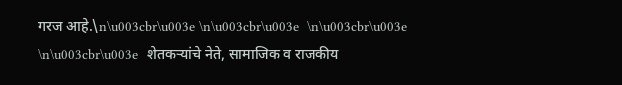गरज आहे.\n\u003cbr\u003e \n\u003cbr\u003e  \n\u003cbr\u003e \n\u003cbr\u003e  शेतकर्‍यांचे नेते, सामाजिक व राजकीय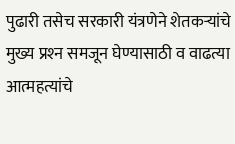पुढारी तसेच सरकारी यंत्रणेने शेतकर्‍यांचे मुख्य प्रश्‍न समजून घेण्यासाठी व वाढत्या आत्महत्यांचे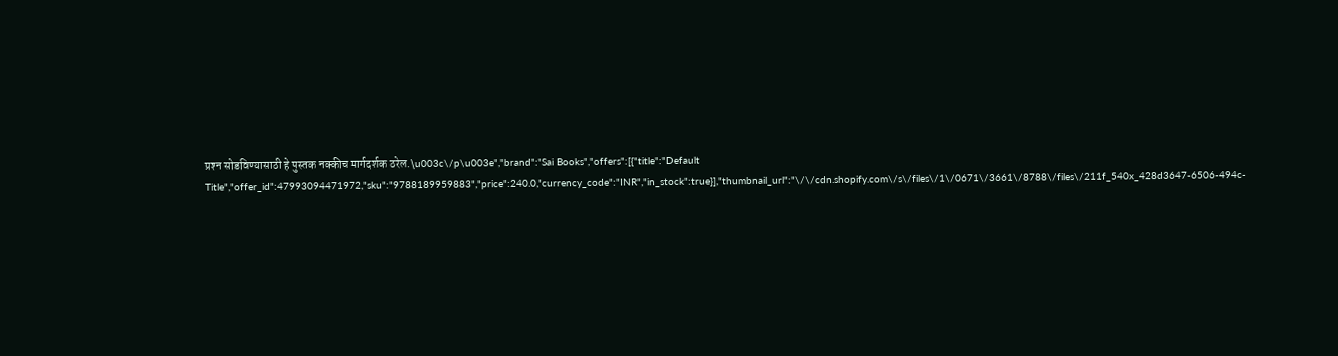प्रश्‍न सोडविण्यासाठी हे पुस्तक नक्कीच मार्गदर्शक ठरेल.\u003c\/p\u003e","brand":"Sai Books","offers":[{"title":"Default Title","offer_id":47993094471972,"sku":"9788189959883","price":240.0,"currency_code":"INR","in_stock":true}],"thumbnail_url":"\/\/cdn.shopify.com\/s\/files\/1\/0671\/3661\/8788\/files\/211f_540x_428d3647-6506-494c-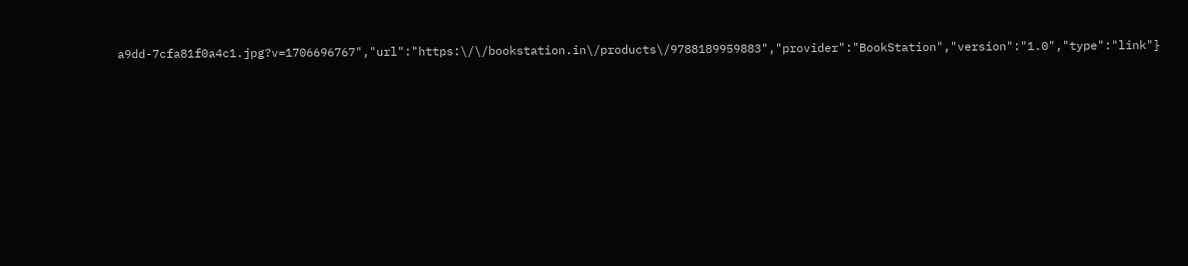a9dd-7cfa81f0a4c1.jpg?v=1706696767","url":"https:\/\/bookstation.in\/products\/9788189959883","provider":"BookStation","version":"1.0","type":"link"}